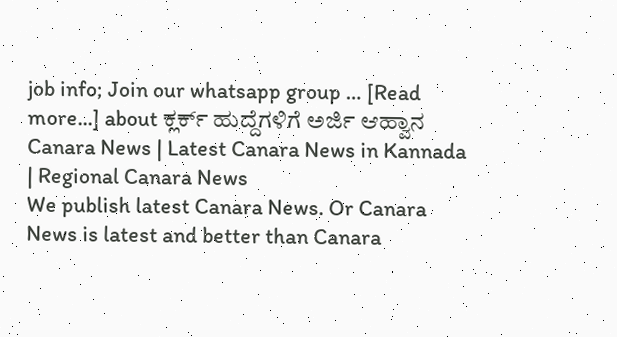job info; Join our whatsapp group … [Read more...] about ಕ್ಲರ್ಕ್ ಹುದ್ದೆಗಳಿಗೆ ಅರ್ಜಿ ಆಹ್ವಾನ
Canara News | Latest Canara News in Kannada | Regional Canara News
We publish latest Canara News. Or Canara News is latest and better than Canara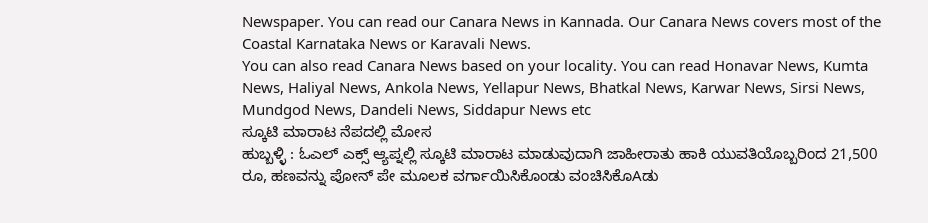Newspaper. You can read our Canara News in Kannada. Our Canara News covers most of the Coastal Karnataka News or Karavali News.
You can also read Canara News based on your locality. You can read Honavar News, Kumta News, Haliyal News, Ankola News, Yellapur News, Bhatkal News, Karwar News, Sirsi News, Mundgod News, Dandeli News, Siddapur News etc
ಸ್ಕೂಟಿ ಮಾರಾಟ ನೆಪದಲ್ಲಿ ಮೋಸ
ಹುಬ್ಬಳ್ಳಿ : ಓಎಲ್ ಎಕ್ಸ್ ಆ್ಯಪ್ನಲ್ಲಿ ಸ್ಕೂಟಿ ಮಾರಾಟ ಮಾಡುವುದಾಗಿ ಜಾಹೀರಾತು ಹಾಕಿ ಯುವತಿಯೊಬ್ಬರಿಂದ 21,500 ರೂ, ಹಣವನ್ನು ಪೋನ್ ಪೇ ಮೂಲಕ ವರ್ಗಾಯಿಸಿಕೊಂಡು ವಂಚಿಸಿಕೊAಡು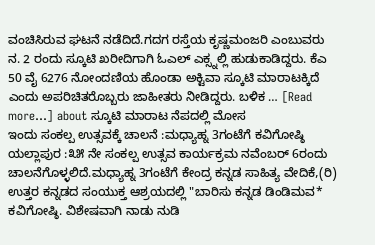ವಂಚಿಸಿರುವ ಘಟನೆ ನಡೆದಿದೆ.ಗದಗ ರಸ್ತೆಯ ಕೃಷ್ಣಮಂಜರಿ ಎಂಬುವರು ನ. 2 ರಂದು ಸ್ಕೂಟಿ ಖರೀದಿಗಾಗಿ ಓಎಲ್ ಎಕ್ಸ್ನಲ್ಲಿ ಹುಡುಕಾಡಿದ್ದರು. ಕೆಎ 50 ವೈ 6276 ನೋಂದಣಿಯ ಹೊಂಡಾ ಅಕ್ಟಿವಾ ಸ್ಕೂಟಿ ಮಾರಾಟಕ್ಕಿದೆ ಎಂದು ಅಪರಿಚಿತರೊಬ್ಬರು ಜಾಹೀತರು ನೀಡಿದ್ದರು. ಬಳಿಕ … [Read more...] about ಸ್ಕೂಟಿ ಮಾರಾಟ ನೆಪದಲ್ಲಿ ಮೋಸ
ಇಂದು ಸಂಕಲ್ಪ ಉತ್ಸವಕ್ಕೆ ಚಾಲನೆ :ಮಧ್ಯಾಹ್ನ 3ಗಂಟೆಗೆ ಕವಿಗೋಷ್ಠಿ
ಯಲ್ಲಾಪುರ :೩೫ ನೇ ಸಂಕಲ್ಪ ಉತ್ಸವ ಕಾರ್ಯಕ್ರಮ ನವೆಂಬರ್ 6ರಂದು ಚಾಲನೆಗೊಳ್ಳಲಿದೆ.ಮಧ್ಯಾಹ್ನ 3ಗಂಟೆಗೆ ಕೇಂದ್ರ ಕನ್ನಡ ಸಾಹಿತ್ಯ ವೇದಿಕೆ,(ರಿ) ಉತ್ತರ ಕನ್ನಡದ ಸಂಯುಕ್ತ ಆಶ್ರಯದಲ್ಲಿ "ಬಾರಿಸು ಕನ್ನಡ ಡಿಂಡಿಮವ* ಕವಿಗೋಷ್ಠಿ. ವಿಶೇಷವಾಗಿ ನಾಡು ನುಡಿ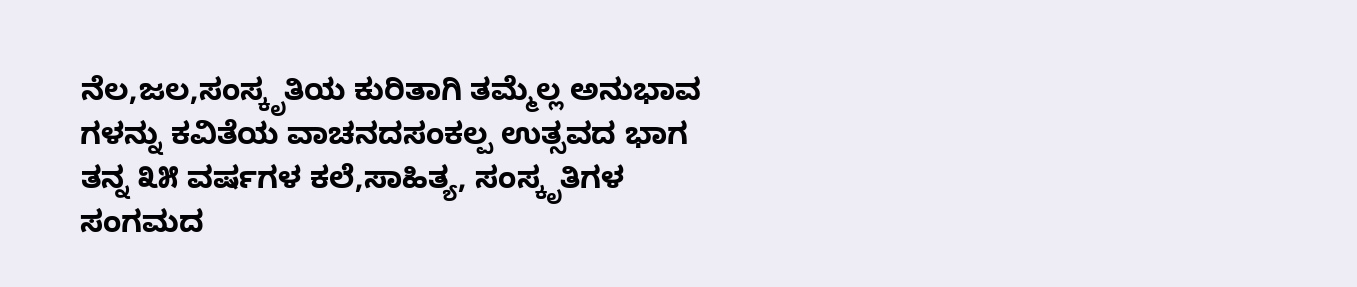ನೆಲ,ಜಲ,ಸಂಸ್ಕೃತಿಯ ಕುರಿತಾಗಿ ತಮ್ಮೆಲ್ಲ ಅನುಭಾವ ಗಳನ್ನು ಕವಿತೆಯ ವಾಚನದಸಂಕಲ್ಪ ಉತ್ಸವದ ಭಾಗ ತನ್ನ ೩೫ ವರ್ಷಗಳ ಕಲೆ,ಸಾಹಿತ್ಯ, ಸಂಸ್ಕೃತಿಗಳ ಸಂಗಮದ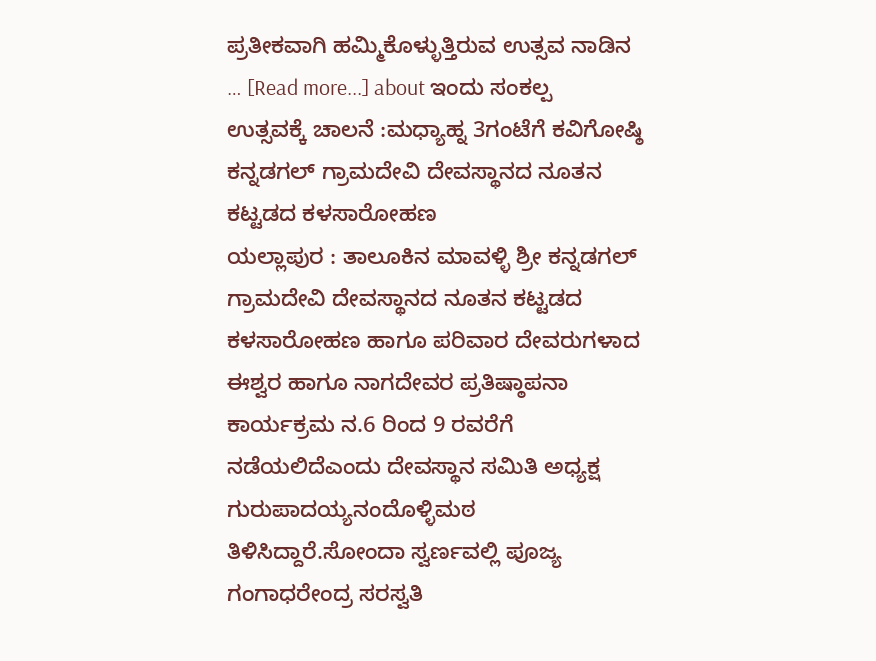ಪ್ರತೀಕವಾಗಿ ಹಮ್ಮಿಕೊಳ್ಳುತ್ತಿರುವ ಉತ್ಸವ ನಾಡಿನ … [Read more...] about ಇಂದು ಸಂಕಲ್ಪ ಉತ್ಸವಕ್ಕೆ ಚಾಲನೆ :ಮಧ್ಯಾಹ್ನ 3ಗಂಟೆಗೆ ಕವಿಗೋಷ್ಠಿ
ಕನ್ನಡಗಲ್ ಗ್ರಾಮದೇವಿ ದೇವಸ್ಥಾನದ ನೂತನ ಕಟ್ಟಡದ ಕಳಸಾರೋಹಣ
ಯಲ್ಲಾಪುರ : ತಾಲೂಕಿನ ಮಾವಳ್ಳಿ ಶ್ರೀ ಕನ್ನಡಗಲ್ ಗ್ರಾಮದೇವಿ ದೇವಸ್ಥಾನದ ನೂತನ ಕಟ್ಟಡದ ಕಳಸಾರೋಹಣ ಹಾಗೂ ಪರಿವಾರ ದೇವರುಗಳಾದ ಈಶ್ವರ ಹಾಗೂ ನಾಗದೇವರ ಪ್ರತಿಷ್ಠಾಪನಾ ಕಾರ್ಯಕ್ರಮ ನ.6 ರಿಂದ 9 ರವರೆಗೆ ನಡೆಯಲಿದೆಎಂದು ದೇವಸ್ಥಾನ ಸಮಿತಿ ಅಧ್ಯಕ್ಷ ಗುರುಪಾದಯ್ಯನಂದೊಳ್ಳಿಮಠ ತಿಳಿಸಿದ್ದಾರೆ.ಸೋಂದಾ ಸ್ವರ್ಣವಲ್ಲಿ ಪೂಜ್ಯ ಗಂಗಾಧರೇಂದ್ರ ಸರಸ್ವತಿ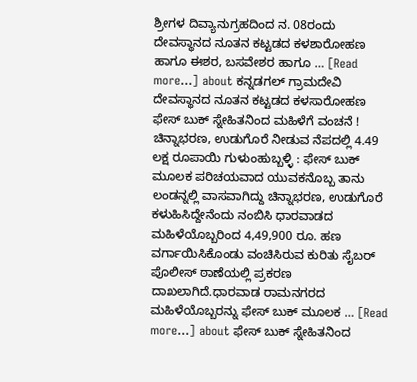ಶ್ರೀಗಳ ದಿವ್ಯಾನುಗ್ರಹದಿಂದ ನ. 08ರಂದು ದೇವಸ್ಥಾನದ ನೂತನ ಕಟ್ಟಡದ ಕಳಶಾರೋಹಣ ಹಾಗೂ ಈಶರ, ಬಸವೇಶರ ಹಾಗೂ … [Read more...] about ಕನ್ನಡಗಲ್ ಗ್ರಾಮದೇವಿ ದೇವಸ್ಥಾನದ ನೂತನ ಕಟ್ಟಡದ ಕಳಸಾರೋಹಣ
ಫೇಸ್ ಬುಕ್ ಸ್ನೇಹಿತನಿಂದ ಮಹಿಳೆಗೆ ವಂಚನೆ !
ಚಿನ್ನಾಭರಣ, ಉಡುಗೊರೆ ನೀಡುವ ನೆಪದಲ್ಲಿ 4.49 ಲಕ್ಷ ರೂಪಾಯಿ ಗುಳುಂಹುಬ್ಬಳ್ಳಿ : ಫೇಸ್ ಬುಕ್ ಮೂಲಕ ಪರಿಚಯವಾದ ಯುವಕನೊಬ್ಬ ತಾನು ಲಂಡನ್ನಲ್ಲಿ ವಾಸವಾಗಿದ್ದು ಚಿನ್ನಾಭರಣ, ಉಡುಗೊರೆ ಕಳುಹಿಸಿದ್ದೇನೆಂದು ನಂಬಿಸಿ ಧಾರವಾಡದ ಮಹಿಳೆಯೊಬ್ಬರಿಂದ 4,49,900 ರೂ. ಹಣ ವರ್ಗಾಯಿಸಿಕೊಂಡು ವಂಚಿಸಿರುವ ಕುರಿತು ಸೈಬರ್ ಪೊಲೀಸ್ ಠಾಣೆಯಲ್ಲಿ ಪ್ರಕರಣ ದಾಖಲಾಗಿದೆ.ಧಾರವಾಡ ರಾಮನಗರದ ಮಹಿಳೆಯೊಬ್ಬರನ್ನು ಫೇಸ್ ಬುಕ್ ಮೂಲಕ … [Read more...] about ಫೇಸ್ ಬುಕ್ ಸ್ನೇಹಿತನಿಂದ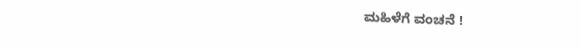ಮಹಿಳೆಗೆ ವಂಚನೆ !